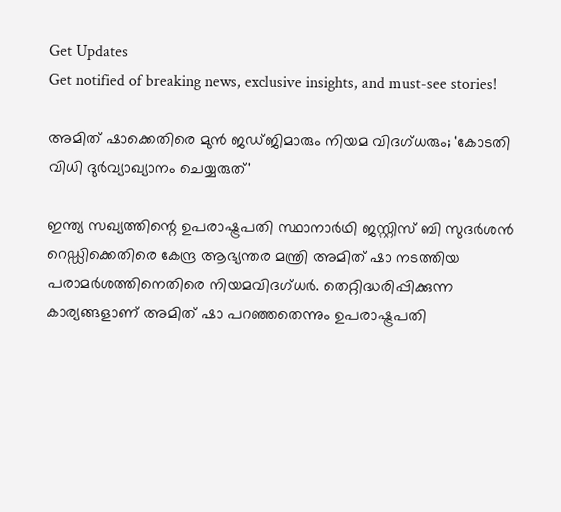Get Updates
Get notified of breaking news, exclusive insights, and must-see stories!

അമിത് ഷാക്കെതിരെ മുന്‍ ജഡ്ജിമാരും നിയമ വിദഗ്ധരും; 'കോടതി വിധി ദുര്‍വ്യാഖ്യാനം ചെയ്യരുത്'

ഇന്ത്യ സഖ്യത്തിന്റെ ഉപരാഷ്ട്രപതി സ്ഥാനാര്‍ഥി ജസ്റ്റിസ് ബി സുദര്‍ശന്‍ റെഡ്ഡിക്കെതിരെ കേന്ദ്ര ആഭ്യന്തര മന്ത്രി അമിത് ഷാ നടത്തിയ പരാമര്‍ശത്തിനെതിരെ നിയമവിദഗ്ധര്‍. തെറ്റിദ്ധരിപ്പിക്കുന്ന കാര്യങ്ങളാണ് അമിത് ഷാ പറഞ്ഞതെന്നും ഉപരാഷ്ട്രപതി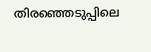തിരഞ്ഞെടുപ്പിലെ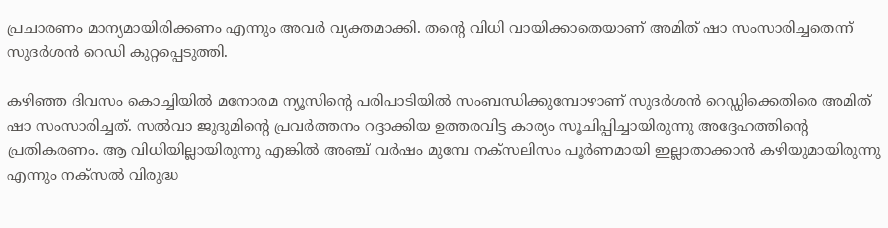പ്രചാരണം മാന്യമായിരിക്കണം എന്നും അവര്‍ വ്യക്തമാക്കി. തന്റെ വിധി വായിക്കാതെയാണ് അമിത് ഷാ സംസാരിച്ചതെന്ന് സുദര്‍ശന്‍ റെഡി കുറ്റപ്പെടുത്തി.

കഴിഞ്ഞ ദിവസം കൊച്ചിയില്‍ മനോരമ ന്യൂസിന്റെ പരിപാടിയില്‍ സംബന്ധിക്കുമ്പോഴാണ് സുദര്‍ശന്‍ റെഡ്ഡിക്കെതിരെ അമിത് ഷാ സംസാരിച്ചത്. സല്‍വാ ജുദുമിന്റെ പ്രവര്‍ത്തനം റദ്ദാക്കിയ ഉത്തരവിട്ട കാര്യം സൂചിപ്പിച്ചായിരുന്നു അദ്ദേഹത്തിന്റെ പ്രതികരണം. ആ വിധിയില്ലായിരുന്നു എങ്കില്‍ അഞ്ച് വര്‍ഷം മുമ്പേ നക്‌സലിസം പൂര്‍ണമായി ഇല്ലാതാക്കാന്‍ കഴിയുമായിരുന്നു എന്നും നക്‌സല്‍ വിരുദ്ധ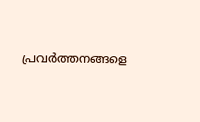പ്രവര്‍ത്തനങ്ങളെ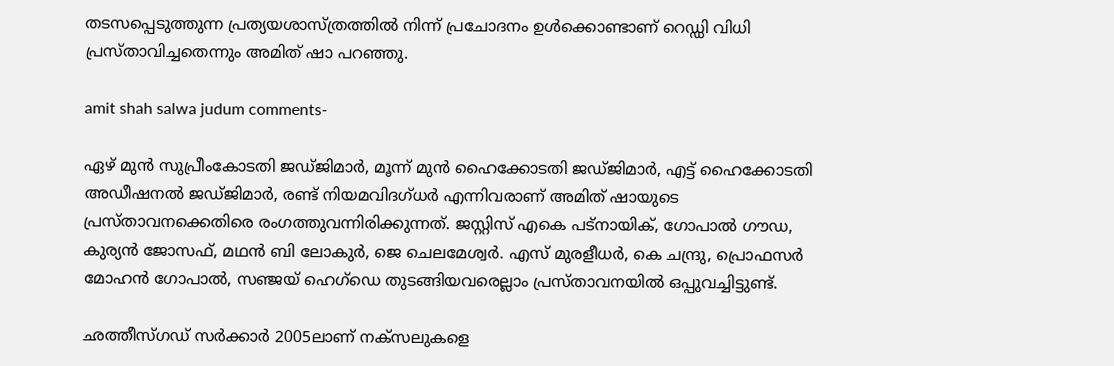തടസപ്പെടുത്തുന്ന പ്രത്യയശാസ്ത്രത്തില്‍ നിന്ന് പ്രചോദനം ഉള്‍ക്കൊണ്ടാണ് റെഡ്ഡി വിധി പ്രസ്താവിച്ചതെന്നും അമിത് ഷാ പറഞ്ഞു.

amit shah salwa judum comments-

ഏഴ് മുന്‍ സുപ്രീംകോടതി ജഡ്ജിമാര്‍, മൂന്ന് മുന്‍ ഹൈക്കോടതി ജഡ്ജിമാര്‍, എട്ട് ഹൈക്കോടതി അഡീഷനല്‍ ജഡ്ജിമാര്‍, രണ്ട് നിയമവിദഗ്ധര്‍ എന്നിവരാണ് അമിത് ഷായുടെ പ്രസ്താവനക്കെതിരെ രംഗത്തുവന്നിരിക്കുന്നത്. ജസ്റ്റിസ് എകെ പട്‌നായിക്, ഗോപാല്‍ ഗൗഡ, കുര്യന്‍ ജോസഫ്, മഥന്‍ ബി ലോകുര്‍, ജെ ചെലമേശ്വര്‍. എസ് മുരളീധര്‍, കെ ചന്ദ്രു, പ്രൊഫസര്‍ മോഹന്‍ ഗോപാല്‍, സഞ്ജയ് ഹെഗ്‌ഡെ തുടങ്ങിയവരെല്ലാം പ്രസ്താവനയില്‍ ഒപ്പുവച്ചിട്ടുണ്ട്.

ഛത്തീസ്ഗഡ് സര്‍ക്കാര്‍ 2005ലാണ് നക്‌സലുകളെ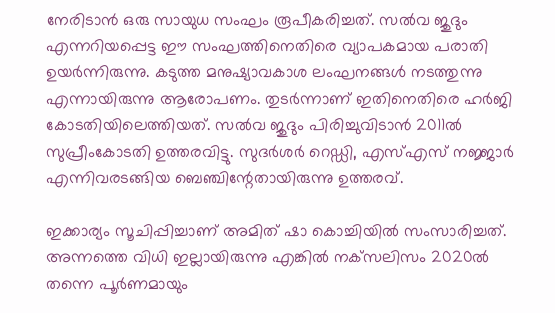നേരിടാന്‍ ഒരു സായുധ സംഘം രൂപീകരിച്ചത്. സല്‍വ ജുദും എന്നറിയപ്പെട്ട ഈ സംഘത്തിനെതിരെ വ്യാപകമായ പരാതി ഉയര്‍ന്നിരുന്നു. കടുത്ത മനുഷ്യാവകാശ ലംഘനങ്ങള്‍ നടത്തുന്നു എന്നായിരുന്നു ആരോപണം. തുടര്‍ന്നാണ് ഇതിനെതിരെ ഹര്‍ജി കോടതിയിലെത്തിയത്. സല്‍വ ജുദും പിരിച്ചുവിടാന്‍ 2011ല്‍ സുപ്രീംകോടതി ഉത്തരവിട്ടു. സുദര്‍ശര്‍ റെഡ്ഡി, എസ്എസ് നജ്ജാര്‍ എന്നിവരടങ്ങിയ ബെഞ്ചിന്റേതായിരുന്നു ഉത്തരവ്.

ഇക്കാര്യം സൂചിപ്പിച്ചാണ് അമിത് ഷാ കൊച്ചിയില്‍ സംസാരിച്ചത്. അന്നത്തെ വിധി ഇല്ലായിരുന്നു എങ്കില്‍ നക്‌സലിസം 2020ല്‍ തന്നെ പൂര്‍ണമായും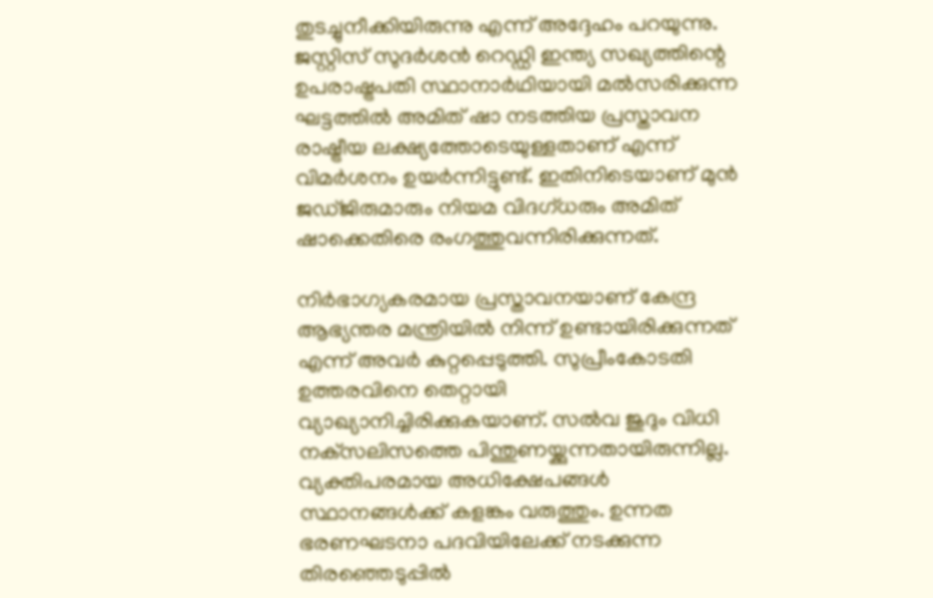തുടച്ചുനീക്കിയിരുന്നു എന്ന് അദ്ദേഹം പറയുന്നു. ജസ്റ്റിസ് സുദര്‍ശന്‍ റെഡ്ഡി ഇന്ത്യ സഖ്യത്തിന്റെ ഉപരാഷ്ട്രപതി സ്ഥാനാര്‍ഥിയായി മല്‍സരിക്കുന്ന ഘട്ടത്തില്‍ അമിത് ഷാ നടത്തിയ പ്രസ്താവന രാഷ്ട്രീയ ലക്ഷ്യത്തോടെയുള്ളതാണ് എന്ന് വിമര്‍ശനം ഉയര്‍ന്നിട്ടുണ്ട്. ഇതിനിടെയാണ് മുന്‍ ജഡ്ജിരുമാരും നിയമ വിദഗ്ധരും അമിത് ഷാക്കെതിരെ രംഗത്തുവന്നിരിക്കുന്നത്.

നിര്‍ഭാഗ്യകരമായ പ്രസ്താവനയാണ് കേന്ദ്ര ആഭ്യന്തര മന്ത്രിയില്‍ നിന്ന് ഉണ്ടായിരിക്കുന്നത് എന്ന് അവര്‍ കുറ്റപ്പെടുത്തി. സുപ്രീംകോടതി ഉത്തരവിനെ തെറ്റായി വ്യാഖ്യാനിച്ചിരിക്കുകയാണ്. സല്‍വ ജുദും വിധി നക്‌സലിസത്തെ പിന്തുണയ്ക്കുന്നതായിരുന്നില്ല. വ്യക്തിപരമായ അധിക്ഷേപങ്ങള്‍ സ്ഥാനങ്ങള്‍ക്ക് കളങ്കം വരുത്തും. ഉന്നത ഭരണഘടനാ പദവിയിലേക്ക് നടക്കുന്ന തിരഞ്ഞെടുപ്പില്‍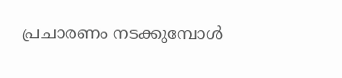പ്രചാരണം നടക്കുമ്പോള്‍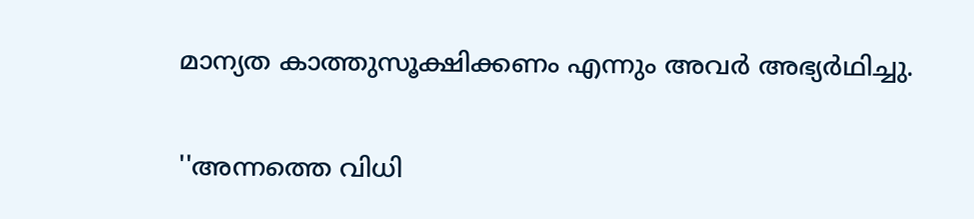മാന്യത കാത്തുസൂക്ഷിക്കണം എന്നും അവര്‍ അഭ്യര്‍ഥിച്ചു.

''അന്നത്തെ വിധി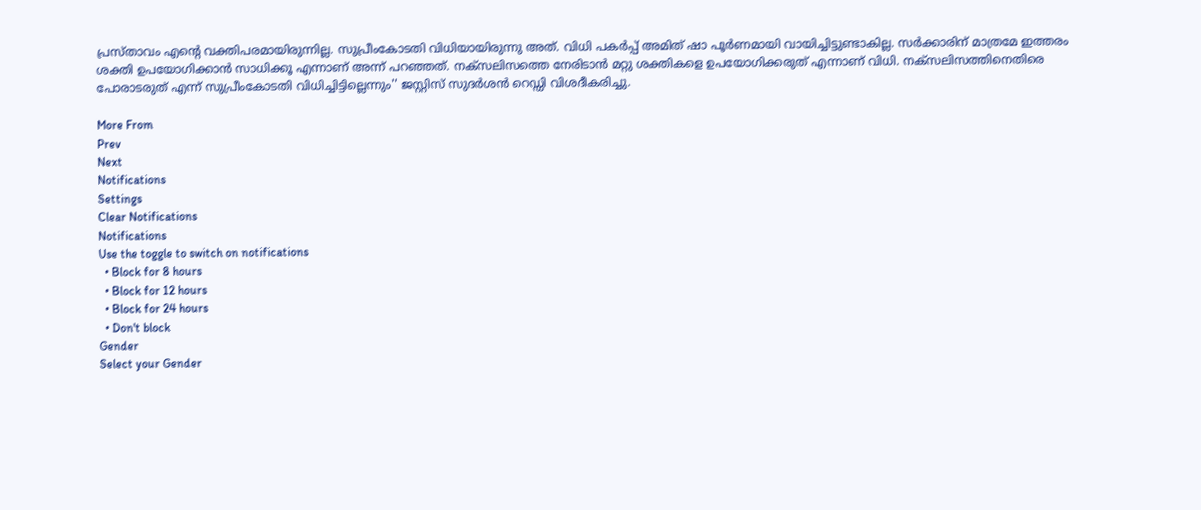പ്രസ്താവം എന്റെ വക്തിപരമായിരുന്നില്ല. സുപ്രീംകോടതി വിധിയായിരുന്നു അത്. വിധി പകര്‍പ്പ് അമിത് ഷാ പൂര്‍ണമായി വായിച്ചിട്ടുണ്ടാകില്ല. സര്‍ക്കാരിന് മാത്രമേ ഇത്തരം ശക്തി ഉപയോഗിക്കാന്‍ സാധിക്കൂ എന്നാണ് അന്ന് പറഞ്ഞത്. നക്‌സലിസത്തെ നേരിടാന്‍ മറ്റു ശക്തികളെ ഉപയോഗിക്കരുത് എന്നാണ് വിധി. നക്‌സലിസത്തിനെതിരെ പോരാടരുത് എന്ന് സുപ്രീംകോടതി വിധിച്ചിട്ടില്ലെന്നും'' ജസ്റ്റിസ് സുദര്‍ശന്‍ റെഡ്ഡി വിശദീകരിച്ചു.

More From
Prev
Next
Notifications
Settings
Clear Notifications
Notifications
Use the toggle to switch on notifications
  • Block for 8 hours
  • Block for 12 hours
  • Block for 24 hours
  • Don't block
Gender
Select your Gender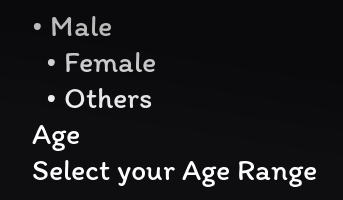• Male
  • Female
  • Others
Age
Select your Age Range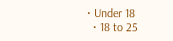• Under 18
  • 18 to 25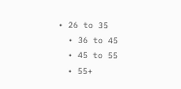• 26 to 35
  • 36 to 45
  • 45 to 55
  • 55+